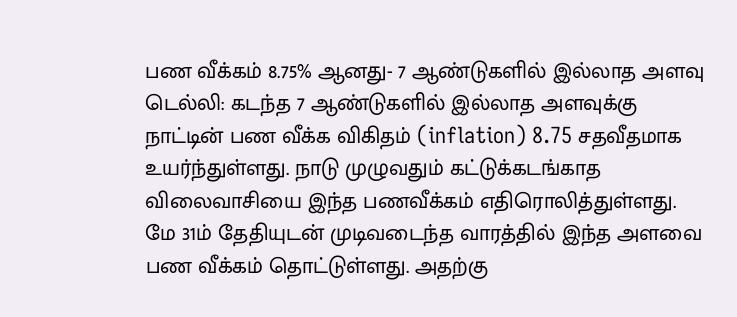பண வீக்கம் 8.75% ஆனது- 7 ஆண்டுகளில் இல்லாத அளவு
டெல்லி: கடந்த 7 ஆண்டுகளில் இல்லாத அளவுக்கு நாட்டின் பண வீக்க விகிதம் (inflation) 8.75 சதவீதமாக உயர்ந்துள்ளது. நாடு முழுவதும் கட்டுக்கடங்காத விலைவாசியை இந்த பணவீக்கம் எதிரொலித்துள்ளது.
மே 31ம் தேதியுடன் முடிவடைந்த வாரத்தில் இந்த அளவை பண வீக்கம் தொட்டுள்ளது. அதற்கு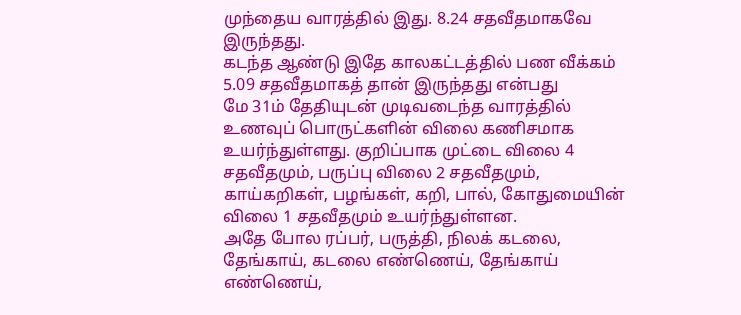முந்தைய வாரத்தில் இது. 8.24 சதவீதமாகவே இருந்தது.
கடந்த ஆண்டு இதே காலகட்டத்தில் பண வீக்கம் 5.09 சதவீதமாகத் தான் இருந்தது என்பது
மே 31ம் தேதியுடன் முடிவடைந்த வாரத்தில் உணவுப் பொருட்களின் விலை கணிசமாக உயர்ந்துள்ளது. குறிப்பாக முட்டை விலை 4 சதவீதமும், பருப்பு விலை 2 சதவீதமும், காய்கறிகள், பழங்கள், கறி, பால், கோதுமையின் விலை 1 சதவீதமும் உயர்ந்துள்ளன.
அதே போல ரப்பர், பருத்தி, நிலக் கடலை, தேங்காய், கடலை எண்ணெய், தேங்காய் எண்ணெய்,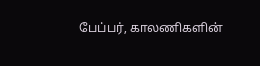பேப்பர், காலணிகளின்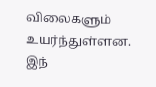விலைகளும் உயர்ந்துள்ளன.
இந்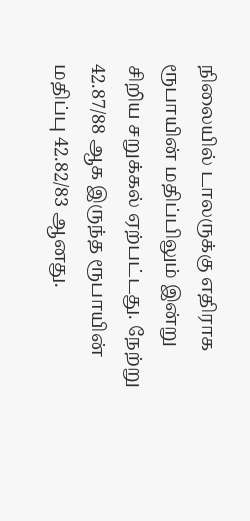நிலையில் டாலருக்கு எதிராக ரூபாயின் மதிப்பிலும் இன்று சிறிய சறுக்கல் ஏற்பட்டது. நேற்று 42.87/88 ஆக இருந்த ரூபாயின் மதிப்பு 42.82/83 ஆனது.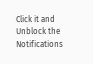Click it and Unblock the Notifications